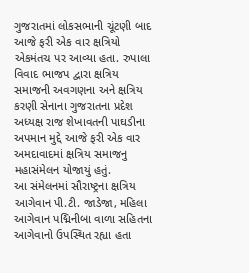ગુજરાતમાં લોકસભાની ચૂંટણી બાદ આજે ફરી એક વાર ક્ષત્રિયો એકમંતચ પર આવ્યા હતા. રુપાલા વિવાદ ભાજપ દ્વારા ક્ષત્રિય સમાજની અવગણના અને ક્ષત્રિય કરણી સેનાના ગુજરાતના પ્રદેશ અધ્યક્ષ રાજ શેખાવતની પાઘડીના અપમાન મુદ્દે આજે ફરી એક વાર અમદાવાદમાં ક્ષત્રિય સમાજનુ મહાસંમેલન યોજાયું હતું.
આ સંમેલનમાં સૌરાષ્ટ્રના ક્ષત્રિય આગેવાન પી.ટી. જાડેજા, મહિલા આગેવાન પદ્મિનીબા વાળા સહિતના આગેવાનો ઉપસ્થિત રહ્યા હતા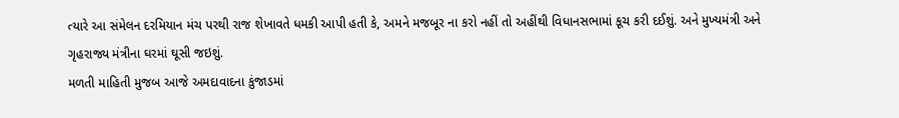ત્યારે આ સંમેલન દરમિયાન મંચ પરથી રાજ શેખાવતે ધમકી આપી હતી કે, અમને મજબૂર ના કરો નહીં તો અહીંથી વિધાનસભામાં કૂચ કરી દઈશું. અને મુખ્યમંત્રી અને ગૃહરાજ્ય મંત્રીના ઘરમાં ઘૂસી જઇશું.
મળતી માહિતી મુજબ આજે અમદાવાદના કુંજાડમાં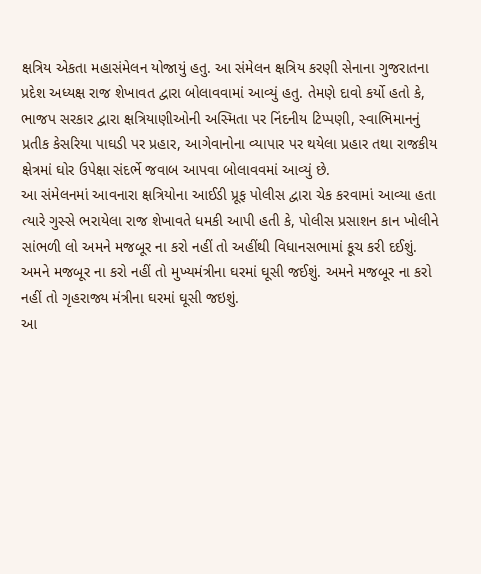ક્ષત્રિય એકતા મહાસંમેલન યોજાયું હતુ. આ સંમેલન ક્ષત્રિય કરણી સેનાના ગુજરાતના પ્રદેશ અધ્યક્ષ રાજ શેખાવત દ્વારા બોલાવવામાં આવ્યું હતુ. તેમણે દાવો કર્યો હતો કે, ભાજપ સરકાર દ્વારા ક્ષત્રિયાણીઓની અસ્મિતા પર નિંદનીય ટિપ્પણી, સ્વાભિમાનનું પ્રતીક કેસરિયા પાઘડી પર પ્રહાર, આગેવાનોના વ્યાપાર પર થયેલા પ્રહાર તથા રાજકીય ક્ષેત્રમાં ઘોર ઉપેક્ષા સંદર્ભે જવાબ આપવા બોલાવવમાં આવ્યું છે.
આ સંમેલનમાં આવનારા ક્ષત્રિયોના આઈડી પ્રૂફ પોલીસ દ્વારા ચેક કરવામાં આવ્યા હતા ત્યારે ગુસ્સે ભરાયેલા રાજ શેખાવતે ધમકી આપી હતી કે, પોલીસ પ્રસાશન કાન ખોલીને સાંભળી લો અમને મજબૂર ના કરો નહીં તો અહીંથી વિધાનસભામાં કૂચ કરી દઈશું. અમને મજબૂર ના કરો નહીં તો મુખ્યમંત્રીના ઘરમાં ઘૂસી જઈશું. અમને મજબૂર ના કરો નહીં તો ગૃહરાજ્ય મંત્રીના ઘરમાં ઘૂસી જઇશું.
આ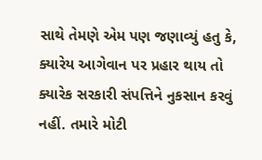સાથે તેમણે એમ પણ જણાવ્યું હતુ કે, ક્યારેય આગેવાન પર પ્રહાર થાય તો ક્યારેક સરકારી સંપત્તિને નુકસાન કરવું નહીં. તમારે મોટી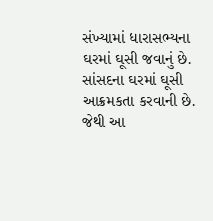સંખ્યામાં ધારાસભ્યના ઘરમાં ઘૂસી જવાનું છે. સાંસદના ઘરમાં ઘૂસી આક્રમકતા કરવાની છે. જેથી આ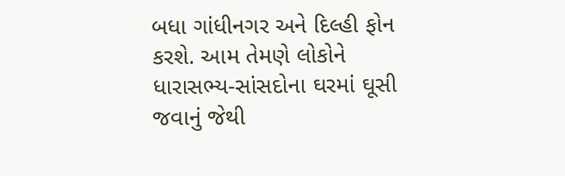બધા ગાંધીનગર અને દિલ્હી ફોન કરશે. આમ તેમણે લોકોને ધારાસભ્ય-સાંસદોના ઘરમાં ઘૂસી જવાનું જેથી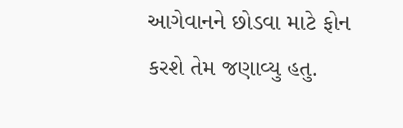આગેવાનને છોડવા માટે ફોન કરશે તેમ જણાવ્યુ હતુ.